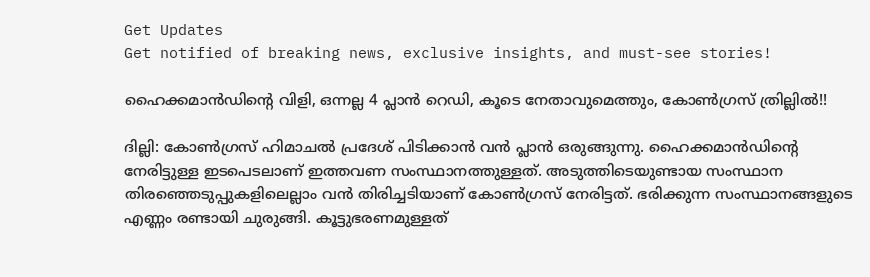Get Updates
Get notified of breaking news, exclusive insights, and must-see stories!

ഹൈക്കമാന്‍ഡിന്റെ വിളി, ഒന്നല്ല 4 പ്ലാന്‍ റെഡി, കൂടെ നേതാവുമെത്തും, കോണ്‍ഗ്രസ് ത്രില്ലില്‍!!

ദില്ലി: കോണ്‍ഗ്രസ് ഹിമാചല്‍ പ്രദേശ് പിടിക്കാന്‍ വന്‍ പ്ലാന്‍ ഒരുങ്ങുന്നു. ഹൈക്കമാന്‍ഡിന്റെ നേരിട്ടുള്ള ഇടപെടലാണ് ഇത്തവണ സംസ്ഥാനത്തുള്ളത്. അടുത്തിടെയുണ്ടായ സംസ്ഥാന തിരഞ്ഞെടുപ്പുകളിലെല്ലാം വന്‍ തിരിച്ചടിയാണ് കോണ്‍ഗ്രസ് നേരിട്ടത്. ഭരിക്കുന്ന സംസ്ഥാനങ്ങളുടെ എണ്ണം രണ്ടായി ചുരുങ്ങി. കൂട്ടുഭരണമുള്ളത്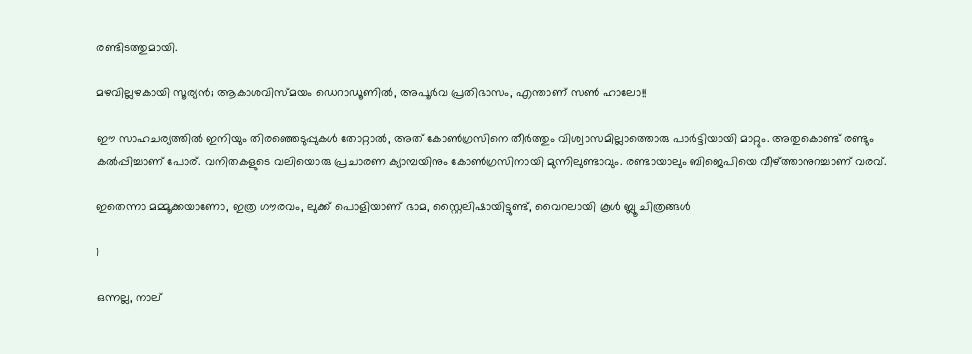രണ്ടിടത്തുമായി.

മഴവില്ലഴകായി സൂര്യന്‍; ആകാശവിസ്മയം ഡെറാഡൂണില്‍, അപൂര്‍വ പ്രതിഭാസം, എന്താണ് സണ്‍ ഹാലോ!!

ഈ സാഹചര്യത്തില്‍ ഇനിയും തിരഞ്ഞെടുപ്പുകള്‍ തോറ്റാല്‍, അത് കോണ്‍ഗ്രസിനെ തീര്‍ത്തും വിശ്വാസമില്ലാത്തൊരു പാര്‍ട്ടിയായി മാറ്റും. അതുകൊണ്ട് രണ്ടും കല്‍പ്പിച്ചാണ് പോര്. വനിതകളുടെ വലിയൊരു പ്രചാരണ ക്യാമ്പയിനും കോണ്‍ഗ്രസിനായി മുന്നിലുണ്ടാവും. രണ്ടായാലും ബിജെപിയെ വീഴ്ത്താനുറച്ചാണ് വരവ്.

ഇതെന്നാ മമ്മൂക്കയാണോ, ഇത്ര ഗൗരവം, ലുക്ക് പൊളിയാണ് ഭാമ, സ്റ്റൈലിഷായിട്ടുണ്ട്, വൈറലായി കൂള്‍ ബ്ലൂ ചിത്രങ്ങള്‍

1

ഒന്നല്ല, നാല്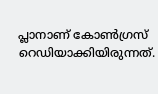പ്ലാനാണ് കോണ്‍ഗ്രസ് റെഡിയാക്കിയിരുന്നത്.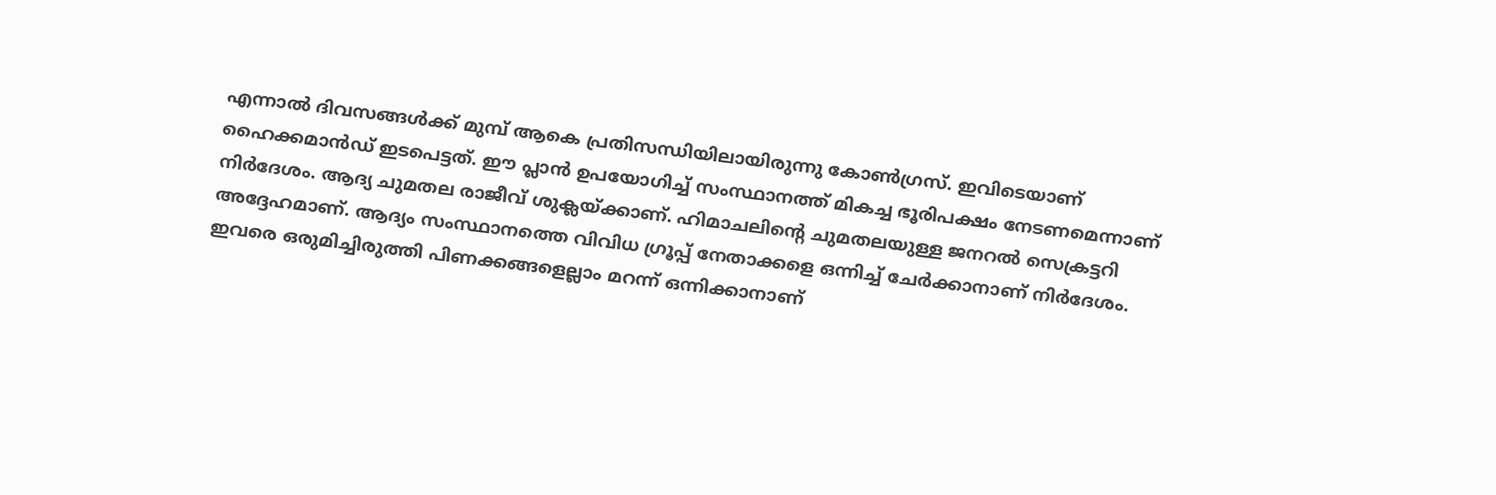എന്നാല്‍ ദിവസങ്ങള്‍ക്ക് മുമ്പ് ആകെ പ്രതിസന്ധിയിലായിരുന്നു കോണ്‍ഗ്രസ്. ഇവിടെയാണ് ഹൈക്കമാന്‍ഡ് ഇടപെട്ടത്. ഈ പ്ലാന്‍ ഉപയോഗിച്ച് സംസ്ഥാനത്ത് മികച്ച ഭൂരിപക്ഷം നേടണമെന്നാണ് നിര്‍ദേശം. ആദ്യ ചുമതല രാജീവ് ശുക്ലയ്ക്കാണ്. ഹിമാചലിന്റെ ചുമതലയുള്ള ജനറല്‍ സെക്രട്ടറി അദ്ദേഹമാണ്. ആദ്യം സംസ്ഥാനത്തെ വിവിധ ഗ്രൂപ്പ് നേതാക്കളെ ഒന്നിച്ച് ചേര്‍ക്കാനാണ് നിര്‍ദേശം. ഇവരെ ഒരുമിച്ചിരുത്തി പിണക്കങ്ങളെല്ലാം മറന്ന് ഒന്നിക്കാനാണ്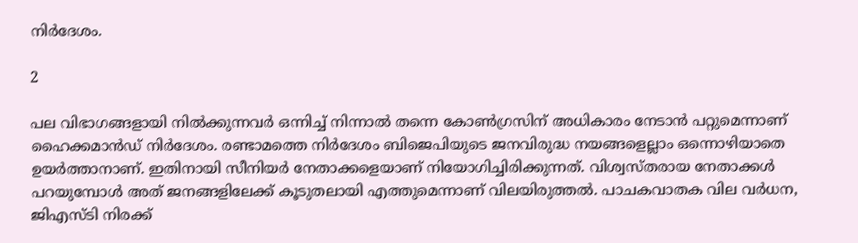നിര്‍ദേശം.

2

പല വിഭാഗങ്ങളായി നില്‍ക്കുന്നവര്‍ ഒന്നിച്ച് നിന്നാല്‍ തന്നെ കോണ്‍ഗ്രസിന് അധികാരം നേടാന്‍ പറ്റുമെന്നാണ് ഹൈക്കമാന്‍ഡ് നിര്‍ദേശം. രണ്ടാമത്തെ നിര്‍ദേശം ബിജെപിയുടെ ജനവിരുദ്ധ നയങ്ങളെല്ലാം ഒന്നൊഴിയാതെ ഉയര്‍ത്താനാണ്. ഇതിനായി സീനിയര്‍ നേതാക്കളെയാണ് നിയോഗിച്ചിരിക്കുന്നത്. വിശ്വസ്തരായ നേതാക്കള്‍ പറയുമ്പോള്‍ അത് ജനങ്ങളിലേക്ക് കൂടുതലായി എത്തുമെന്നാണ് വിലയിരുത്തല്‍. പാചകവാതക വില വര്‍ധന, ജിഎസ്ടി നിരക്ക്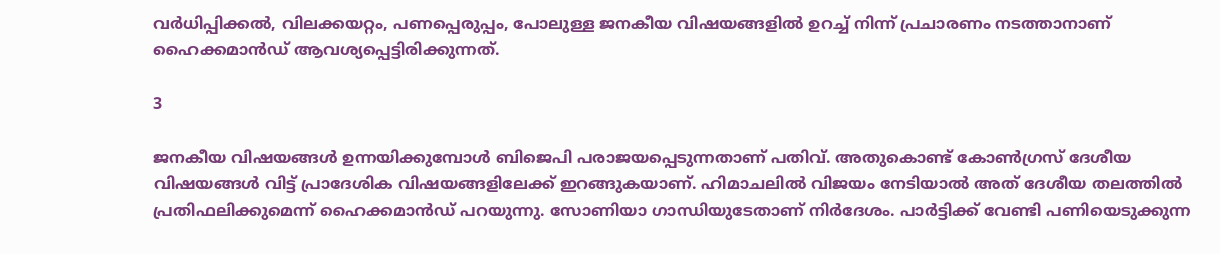വര്‍ധിപ്പിക്കല്‍, വിലക്കയറ്റം, പണപ്പെരുപ്പം, പോലുള്ള ജനകീയ വിഷയങ്ങളില്‍ ഉറച്ച് നിന്ന് പ്രചാരണം നടത്താനാണ് ഹൈക്കമാന്‍ഡ് ആവശ്യപ്പെട്ടിരിക്കുന്നത്.

3

ജനകീയ വിഷയങ്ങള്‍ ഉന്നയിക്കുമ്പോള്‍ ബിജെപി പരാജയപ്പെടുന്നതാണ് പതിവ്. അതുകൊണ്ട് കോണ്‍ഗ്രസ് ദേശീയ വിഷയങ്ങള്‍ വിട്ട് പ്രാദേശിക വിഷയങ്ങളിലേക്ക് ഇറങ്ങുകയാണ്. ഹിമാചലില്‍ വിജയം നേടിയാല്‍ അത് ദേശീയ തലത്തില്‍ പ്രതിഫലിക്കുമെന്ന് ഹൈക്കമാന്‍ഡ് പറയുന്നു. സോണിയാ ഗാന്ധിയുടേതാണ് നിര്‍ദേശം. പാര്‍ട്ടിക്ക് വേണ്ടി പണിയെടുക്കുന്ന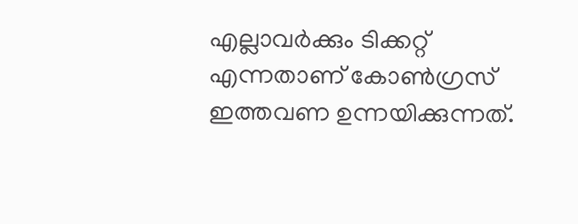എല്ലാവര്‍ക്കും ടിക്കറ്റ് എന്നതാണ് കോണ്‍ഗ്രസ് ഇത്തവണ ഉന്നയിക്കുന്നത്.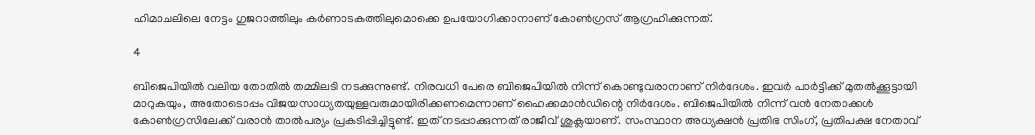ഹിമാചലിലെ നേട്ടം ഗുജറാത്തിലും കര്‍ണാടകത്തിലുമൊക്കെ ഉപയോഗിക്കാനാണ് കോണ്‍ഗ്രസ് ആഗ്രഹിക്കുന്നത്.

4

ബിജെപിയില്‍ വലിയ തോതില്‍ തമ്മിലടി നടക്കുന്നുണ്ട്. നിരവധി പേരെ ബിജെപിയില്‍ നിന്ന് കൊണ്ടുവരാനാണ് നിര്‍ദേശം. ഇവര്‍ പാര്‍ട്ടിക്ക് മുതല്‍ക്കൂട്ടായി മാറുകയും, അതോടൊപ്പം വിജയസാധ്യതയുള്ളവരുമായിരിക്കണമെന്നാണ് ഹൈക്കമാന്‍ഡിന്റെ നിര്‍ദേശം. ബിജെപിയില്‍ നിന്ന് വന്‍ നേതാക്കള്‍ കോണ്‍ഗ്രസിലേക്ക് വരാന്‍ താല്‍പര്യം പ്രകടിപ്പിച്ചിട്ടുണ്ട്. ഇത് നടപ്പാക്കുന്നത് രാജീവ് ശുക്ലയാണ്. സംസ്ഥാന അധ്യക്ഷന്‍ പ്രതിഭ സിംഗ്, പ്രതിപക്ഷ നേതാവ്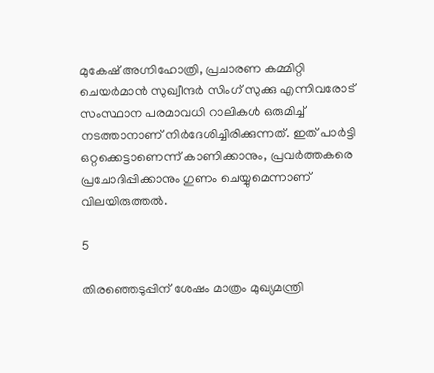മുകേഷ് അഗ്നിഹോത്രി, പ്രചാരണ കമ്മിറ്റി ചെയര്‍മാന്‍ സുഖ്വീന്ദര്‍ സിംഗ് സുക്കു എന്നിവരോട് സംസ്ഥാന പരമാവധി റാലികള്‍ ഒരുമിച്ച് നടത്താനാണ് നിര്‍ദേശിച്ചിരിക്കുന്നത്. ഇത് പാര്‍ട്ടി ഒറ്റക്കെട്ടാണെന്ന് കാണിക്കാനും, പ്രവര്‍ത്തകരെ പ്രചോദിപ്പിക്കാനും ഗുണം ചെയ്യുമെന്നാണ് വിലയിരുത്തല്‍.

5

തിരഞ്ഞെടുപ്പിന് ശേഷം മാത്രം മുഖ്യമന്ത്രി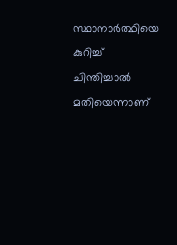സ്ഥാനാര്‍ത്ഥിയെ കുറിച്ച് ചിന്തിച്ചാല്‍ മതിയെന്നാണ്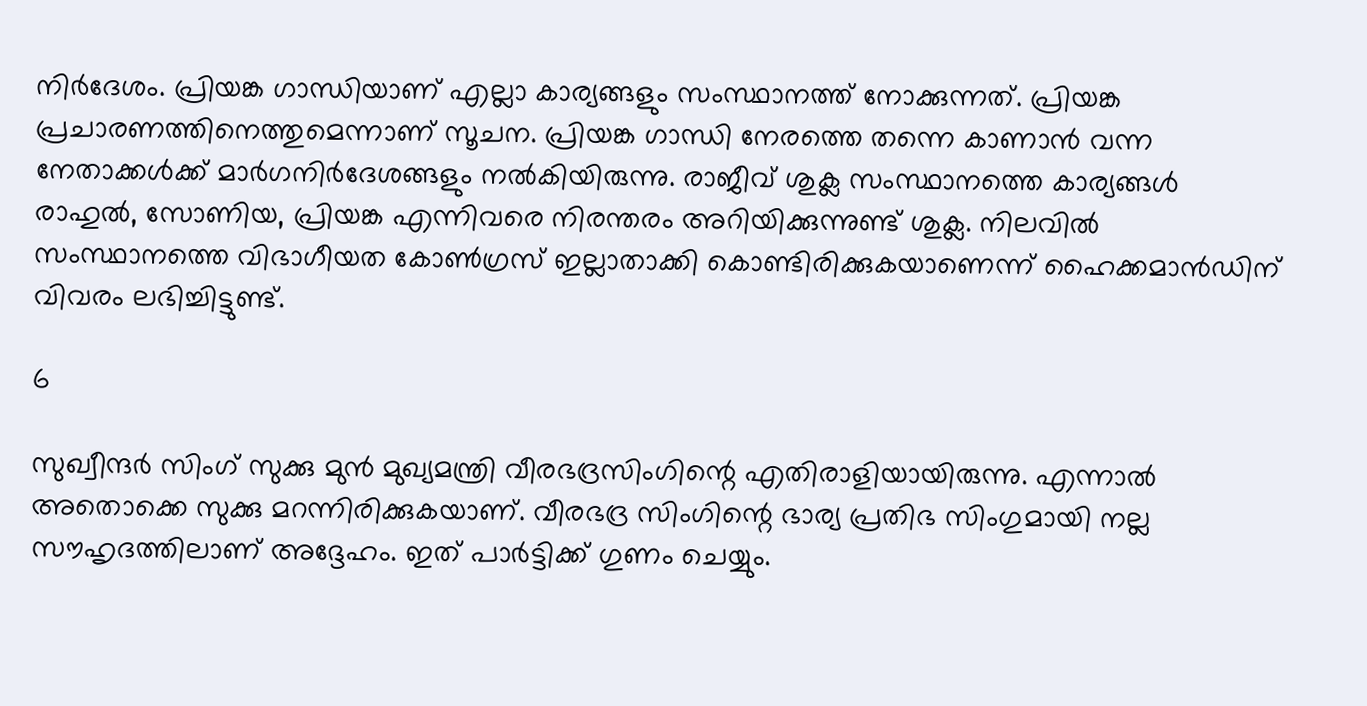നിര്‍ദേശം. പ്രിയങ്ക ഗാന്ധിയാണ് എല്ലാ കാര്യങ്ങളും സംസ്ഥാനത്ത് നോക്കുന്നത്. പ്രിയങ്ക പ്രചാരണത്തിനെത്തുമെന്നാണ് സൂചന. പ്രിയങ്ക ഗാന്ധി നേരത്തെ തന്നെ കാണാന്‍ വന്ന നേതാക്കള്‍ക്ക് മാര്‍ഗനിര്‍ദേശങ്ങളും നല്‍കിയിരുന്നു. രാജീവ് ശുക്ല സംസ്ഥാനത്തെ കാര്യങ്ങള്‍ രാഹുല്‍, സോണിയ, പ്രിയങ്ക എന്നിവരെ നിരന്തരം അറിയിക്കുന്നുണ്ട് ശുക്ല. നിലവില്‍ സംസ്ഥാനത്തെ വിഭാഗീയത കോണ്‍ഗ്രസ് ഇല്ലാതാക്കി കൊണ്ടിരിക്കുകയാണെന്ന് ഹൈക്കമാന്‍ഡിന് വിവരം ലഭിച്ചിട്ടുണ്ട്.

6

സുഖ്വീന്ദര്‍ സിംഗ് സുക്കു മുന്‍ മുഖ്യമന്ത്രി വീരഭദ്രസിംഗിന്റെ എതിരാളിയായിരുന്നു. എന്നാല്‍ അതൊക്കെ സുക്കു മറന്നിരിക്കുകയാണ്. വീരഭദ്ര സിംഗിന്റെ ഭാര്യ പ്രതിഭ സിംഗുമായി നല്ല സൗഹൃദത്തിലാണ് അദ്ദേഹം. ഇത് പാര്‍ട്ടിക്ക് ഗുണം ചെയ്യും.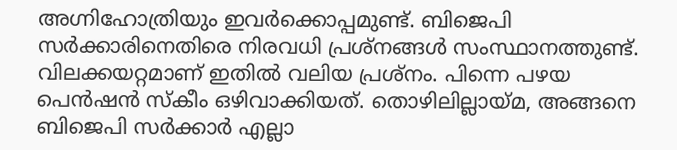അഗ്നിഹോത്രിയും ഇവര്‍ക്കൊപ്പമുണ്ട്. ബിജെപി സര്‍ക്കാരിനെതിരെ നിരവധി പ്രശ്‌നങ്ങള്‍ സംസ്ഥാനത്തുണ്ട്. വിലക്കയറ്റമാണ് ഇതില്‍ വലിയ പ്രശ്‌നം. പിന്നെ പഴയ പെന്‍ഷന്‍ സ്‌കീം ഒഴിവാക്കിയത്. തൊഴിലില്ലായ്മ, അങ്ങനെ ബിജെപി സര്‍ക്കാര്‍ എല്ലാ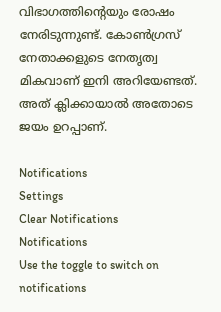വിഭാഗത്തിന്റെയും രോഷം നേരിടുന്നുണ്ട്. കോണ്‍ഗ്രസ് നേതാക്കളുടെ നേതൃത്വ മികവാണ് ഇനി അറിയേണ്ടത്. അത് ക്ലിക്കായാല്‍ അതോടെ ജയം ഉറപ്പാണ്.

Notifications
Settings
Clear Notifications
Notifications
Use the toggle to switch on notifications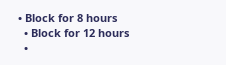• Block for 8 hours
  • Block for 12 hours
  •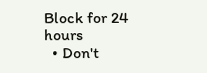Block for 24 hours
  • Don't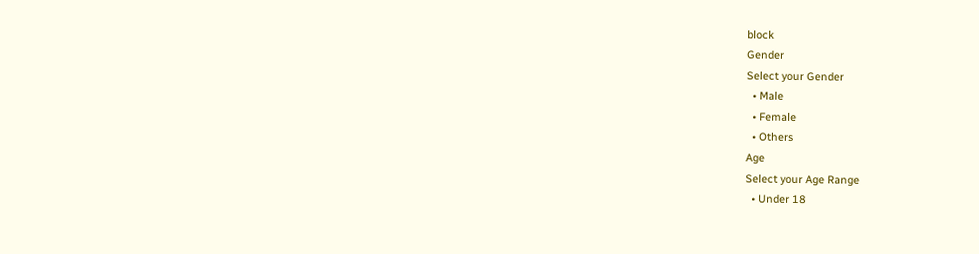block
Gender
Select your Gender
  • Male
  • Female
  • Others
Age
Select your Age Range
  • Under 18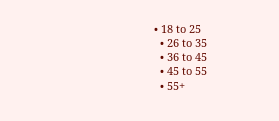• 18 to 25
  • 26 to 35
  • 36 to 45
  • 45 to 55
  • 55+